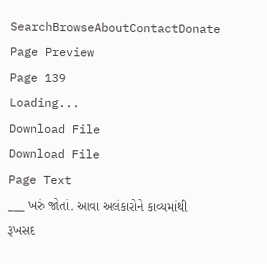SearchBrowseAboutContactDonate
Page Preview
Page 139
Loading...
Download File
Download File
Page Text
___ ખરું જોતાં. આવા અલંકારોને કાવ્યમાંથી રૂખસદ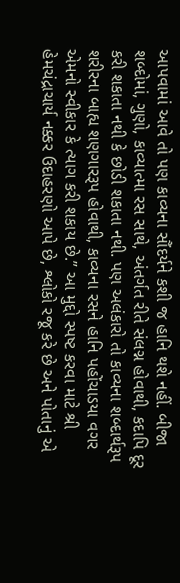આપવામાં આવે તો પણ કાવ્યના સૌંદર્યને કશી જ હાનિ થશે નહીં. બીજા શબ્દોમાં, ગુણો, કાવ્યાત્મા રસ સાથે, અંતર્ગત રીતે સંલગ્ન હોવાથી, કદાપિ દૂર કરી શકાતા નથી કે છોડી શકાતા નથી. પણ અલંકારો તો કાવ્યના શબ્દાર્થરૂપ શરીરના બાહ્ય શણગારરૂપ હોવાથી, કાવ્યના રસને હાનિ પહોંચાડયા વગર એમનો સ્વીકાર કે ત્યાગ કરી શકાય છે.” આ મુદ્દો સ્પષ્ટ કરવા માટે શ્રી હેમચંદ્રાચાર્ય નક્કર ઉદાહરણો આપે છે, શ્લોકો રજૂ કરે છે અને પોતાનું એ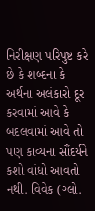નિરીક્ષણ પરિપુષ્ટ કરે છે કે શબ્દના કે અર્થના અલંકારો દૂર કરવામાં આવે કે બદલવામાં આવે તો પણ કાવ્યના સૌંદર્યને કશો વાંધો આવતો નથી. વિવેક (ગ્લો.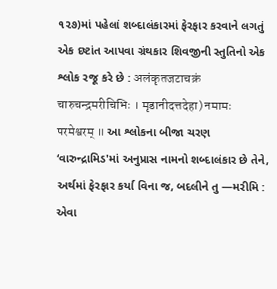૧૨૭)માં પહેલાં શબ્દાલંકારમાં ફેરફાર કરવાને લગતું એક દષ્ટાંત આપવા ગ્રંથકાર શિવજીની સ્તુતિનો એક શ્લોક રજૂ કરે છે : अलंकृतजटाचक्रं चारुचन्द्रमरीचिभिः । मृडानीदत्तदेहा) नमामः परमेश्वरम् ॥ આ શ્લોકના બીજા ચરણ ‘વારુન્દ્રામિડ'માં અનુપ્રાસ નામનો શબ્દાલંકાર છે તેને, અર્થમાં ફેરફાર કર્યા વિના જ, બદલીને તુ —મરીમિ : એવા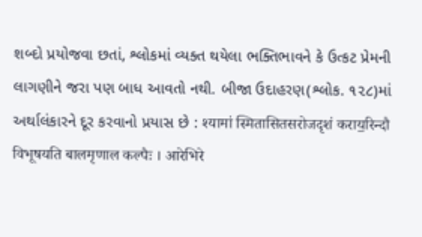શબ્દો પ્રયોજવા છતાં, શ્લોકમાં વ્યક્ત થયેલા ભક્તિભાવને કે ઉત્કટ પ્રેમની લાગણીને જરા પણ બાધ આવતો નથી. બીજા ઉદાહરણ(શ્લોક. ૧૨૮)માં અર્થાલંકારને દૂર કરવાનો પ્રયાસ છે : श्यामां स्मितासितसरोजदृशं कराय॒रिन्दौ विभूषयति बालमृणाल कल्पैः । आरेभिरे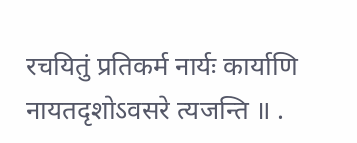रचयितुं प्रतिकर्म नार्यः कार्याणि नायतदृशोऽवसरे त्यजन्ति ॥ .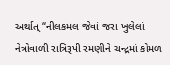અર્થાત્ “નીલકમલ જેવાં જરા ખુલેલાં નેત્રોવાળી રાત્રિરૂપી રમણીને ચન્દ્રમાં કોમળ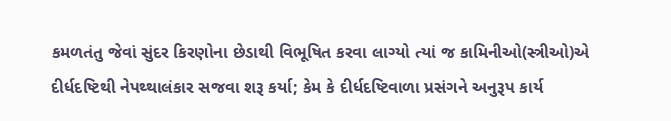કમળતંતુ જેવાં સુંદર કિરણોના છેડાથી વિભૂષિત કરવા લાગ્યો ત્યાં જ કામિનીઓ(સ્ત્રીઓ)એ દીર્ધદષ્ટિથી નેપથ્થાલંકાર સજવા શરૂ કર્યા; કેમ કે દીર્ધદષ્ટિવાળા પ્રસંગને અનુરૂપ કાર્ય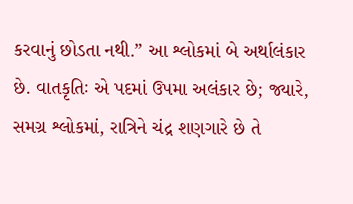કરવાનું છોડતા નથી.” આ શ્લોકમાં બે અર્થાલંકાર છે. વાતકૃતિઃ એ પદમાં ઉપમા અલંકાર છે; જ્યારે, સમગ્ર શ્લોકમાં, રાત્રિને ચંદ્ર શણગારે છે તે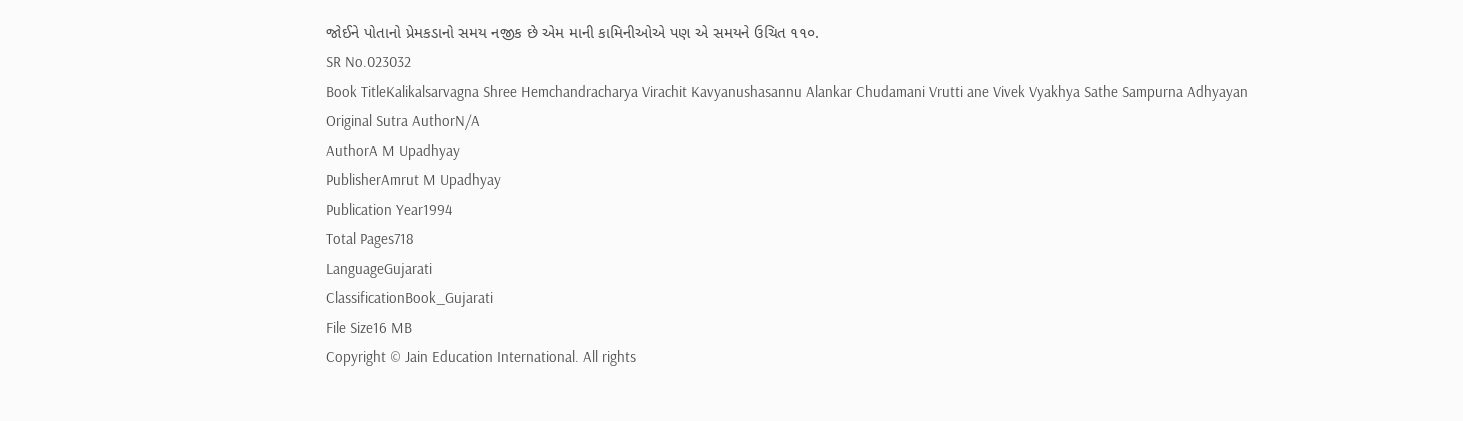જોઈને પોતાનો પ્રેમકડાનો સમય નજીક છે એમ માની કામિનીઓએ પણ એ સમયને ઉચિત ૧૧૦.
SR No.023032
Book TitleKalikalsarvagna Shree Hemchandracharya Virachit Kavyanushasannu Alankar Chudamani Vrutti ane Vivek Vyakhya Sathe Sampurna Adhyayan
Original Sutra AuthorN/A
AuthorA M Upadhyay
PublisherAmrut M Upadhyay
Publication Year1994
Total Pages718
LanguageGujarati
ClassificationBook_Gujarati
File Size16 MB
Copyright © Jain Education International. All rights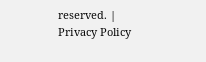reserved. | Privacy Policy